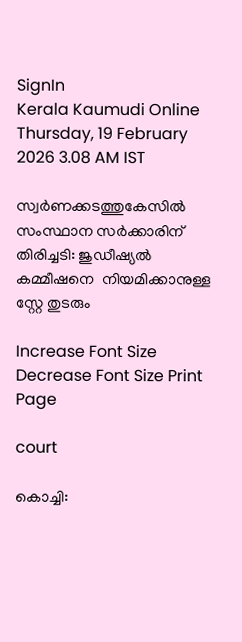SignIn
Kerala Kaumudi Online
Thursday, 19 February 2026 3.08 AM IST

സ്വർണക്കടത്തുകേസിൽ സംസ്ഥാന സർക്കാരിന് തിരിച്ചടി: ജുഡീഷ്യൽ   കമ്മീഷനെ  നിയമിക്കാനുള്ള   സ്റ്റേ തുടരും

Increase Font Size Decrease Font Size Print Page

court

കൊച്ചി: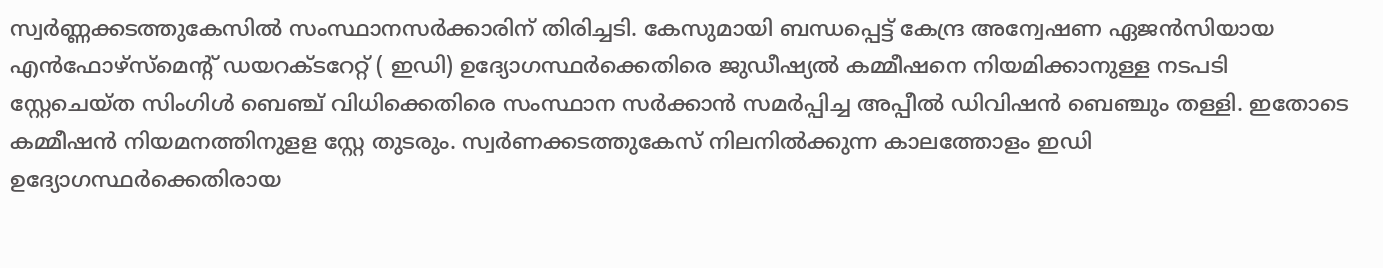സ്വർണ്ണക്കടത്തുകേസിൽ സംസ്ഥാനസർക്കാരിന് തിരിച്ചടി. കേസുമായി ബന്ധപ്പെട്ട് കേന്ദ്ര അന്വേഷണ ഏജൻസിയായ എൻഫോഴ്‌സ്മെന്റ് ഡയറക്ടറേറ്റ് ( ഇഡി) ഉദ്യോഗസ്ഥർക്കെതിരെ ജുഡീഷ്യൽ കമ്മീഷനെ നിയമിക്കാനുള്ള നടപടി സ്റ്റേചെയ്ത സിംഗിൾ ബെഞ്ച് വിധിക്കെതിരെ സംസ്ഥാന സർക്കാൻ സമർപ്പിച്ച അപ്പീൽ ഡിവിഷൻ ബെഞ്ചും തള്ളി. ഇതോടെ കമ്മീഷൻ നിയമനത്തിനുളള സ്റ്റേ തുടരും. സ്വർണക്കടത്തുകേസ് നിലനിൽക്കുന്ന കാലത്തോളം ഇഡി ഉദ്യോഗസ്ഥർക്കെതിരായ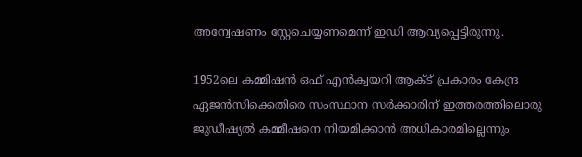അന്വേഷണം സ്റ്റേചെയ്യണമെന്ന് ഇഡി ആവ്യപ്പെട്ടിരുന്നു.

1952ലെ കമ്മിഷൻ ഒഫ് എൻക്വയറി ആക്ട് പ്രകാരം കേന്ദ്ര ഏജൻസിക്കെതിരെ സംസ്ഥാന സർക്കാരിന് ഇത്തരത്തിലൊരു ജുഡീഷ്യൽ കമ്മീഷനെ നിയമിക്കാൻ അധികാരമില്ലെന്നും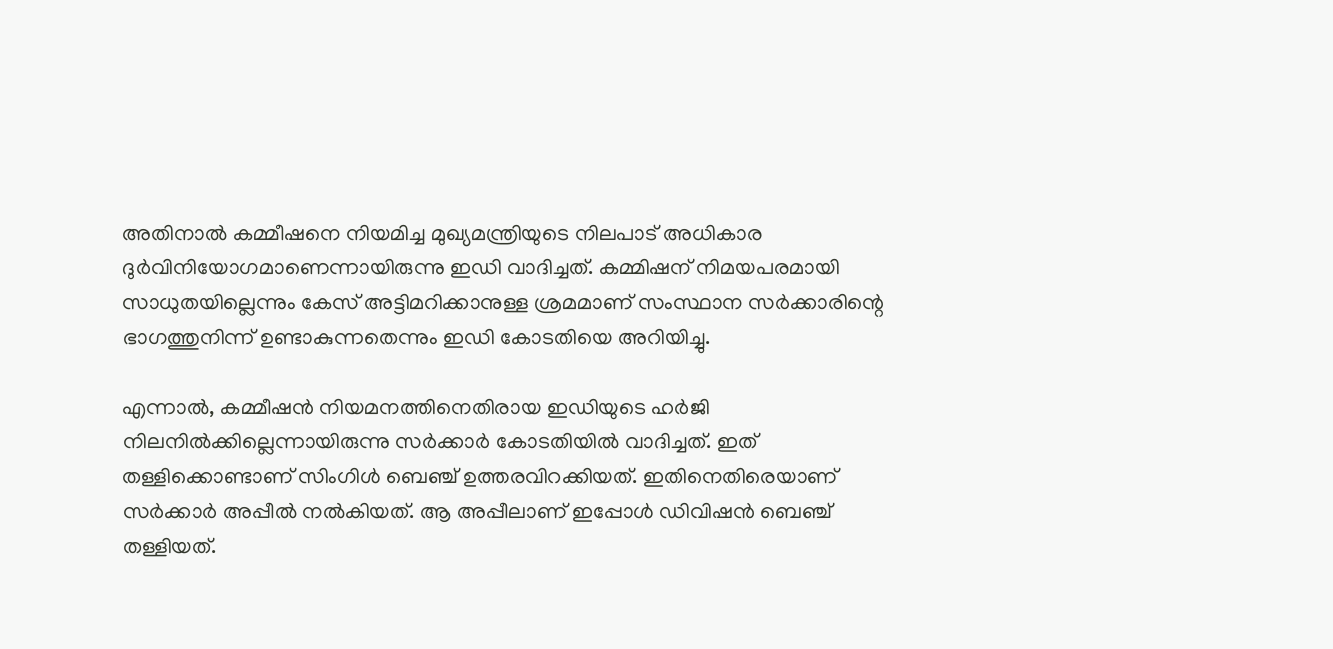അതിനാൽ കമ്മീഷനെ നിയമിച്ച മുഖ്യമന്ത്രിയുടെ നിലപാട് അധികാര ദുർവിനിയോഗമാണെന്നായിരുന്നു ഇഡി വാദിച്ചത്. കമ്മിഷന് നിമയപരമായി സാധുതയില്ലെന്നും കേസ‌് അട്ടിമറിക്കാനുള്ള ശ്രമമാണ് സംസ്ഥാന സർക്കാരിന്റെ ഭാഗത്തുനിന്ന് ഉണ്ടാകുന്നതെന്നും ഇഡി കോടതിയെ അറിയിച്ചു.

എന്നാൽ, കമ്മീഷൻ നിയമനത്തിനെതിരായ ഇഡിയുടെ ഹർജി നിലനിൽക്കില്ലെന്നായിരുന്നു സർക്കാർ കോടതിയിൽ വാദിച്ചത്. ഇത് തള്ളിക്കൊണ്ടാണ് സിംഗിൾ ബെഞ്ച് ഉത്തരവിറക്കിയത്. ഇതിനെതിരെയാണ് സർക്കാർ അപ്പീൽ നൽകിയത്. ആ അപ്പീലാണ് ഇപ്പോൾ ഡിവിഷൻ ബെഞ്ച് തള്ളിയത്.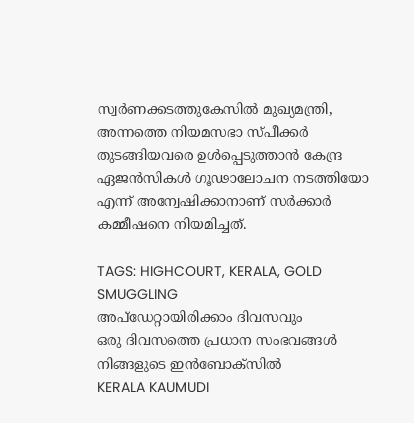സ്വർണക്കടത്തുകേസിൽ മുഖ്യമന്ത്രി, അന്നത്തെ നിയമസഭാ സ്പീക്കർ തുടങ്ങിയവരെ ഉൾപ്പെടുത്താൻ കേന്ദ്ര ഏജൻസികൾ ഗൂഢാലോചന നടത്തിയോ എന്ന് അന്വേഷിക്കാനാണ് സർക്കാർ കമ്മീഷനെ നിയമിച്ചത്.

TAGS: HIGHCOURT, KERALA, GOLD SMUGGLING
അപ്ഡേറ്റായിരിക്കാം ദിവസവും
ഒരു ദിവസത്തെ പ്രധാന സംഭവങ്ങൾ നിങ്ങളുടെ ഇൻബോക്സിൽ
KERALA KAUMUDI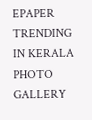EPAPER
TRENDING IN KERALA
PHOTO GALLERY